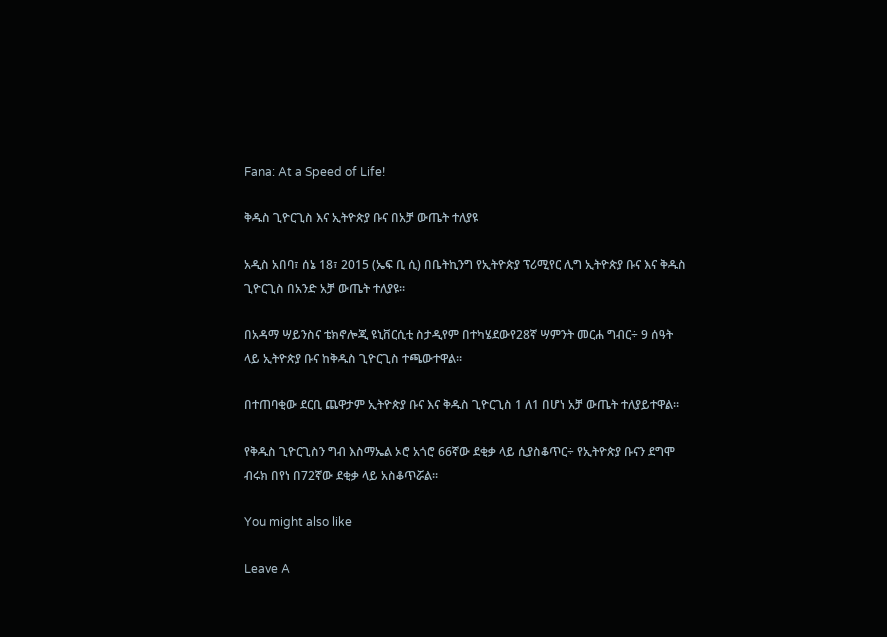Fana: At a Speed of Life!

ቅዱስ ጊዮርጊስ እና ኢትዮጵያ ቡና በአቻ ውጤት ተለያዩ

አዲስ አበባ፣ ሰኔ 18፣ 2015 (ኤፍ ቢ ሲ) በቤትኪንግ የኢትዮጵያ ፕሪሚየር ሊግ ኢትዮጵያ ቡና እና ቅዱስ ጊዮርጊስ በአንድ አቻ ውጤት ተለያዩ፡፡

በአዳማ ሣይንስና ቴክኖሎጂ ዩኒቨርሲቲ ስታዲየም በተካሄደውየ28ኛ ሣምንት መርሐ ግብር÷ 9 ሰዓት ላይ ኢትዮጵያ ቡና ከቅዱስ ጊዮርጊስ ተጫውተዋል፡፡

በተጠባቂው ደርቢ ጨዋታም ኢትዮጵያ ቡና እና ቅዱስ ጊዮርጊስ 1 ለ1 በሆነ አቻ ውጤት ተለያይተዋል፡፡

የቅዱስ ጊዮርጊስን ግብ እስማኤል ኦሮ አጎሮ 66ኛው ደቂቃ ላይ ሲያስቆጥር÷ የኢትዮጵያ ቡናን ደግሞ ብሩክ በየነ በ72ኛው ደቂቃ ላይ አስቆጥሯል፡፡

You might also like

Leave A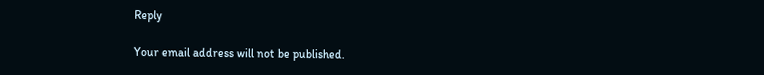Reply

Your email address will not be published.